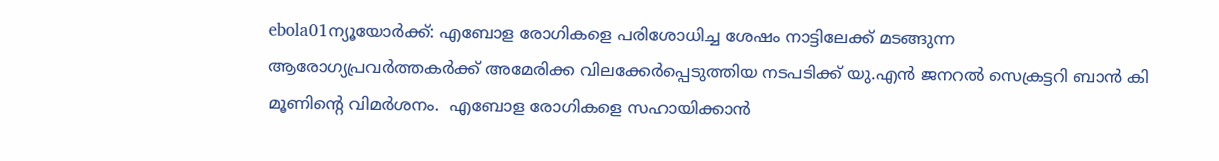ebola01ന്യൂയോര്‍ക്ക്: എബോള രോഗികളെ പരിശോധിച്ച ശേഷം നാട്ടിലേക്ക് മടങ്ങുന്ന ആരോഗ്യപ്രവര്‍ത്തകര്‍ക്ക് അമേരിക്ക വിലക്കേര്‍പ്പെടുത്തിയ നടപടിക്ക് യു.എന്‍ ജനറല്‍ സെക്രട്ടറി ബാന്‍ കി മൂണിന്റെ വിമര്‍ശനം.  എബോള രോഗികളെ സഹായിക്കാന്‍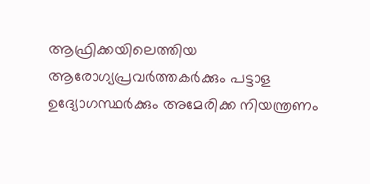ആഫ്രിക്കയിലെത്തിയ ആരോഗ്യപ്രവര്‍ത്തകര്‍ക്കും പട്ടാള ഉദ്യോഗസ്ഥര്‍ക്കും അമേരിക്ക നിയന്ത്രണം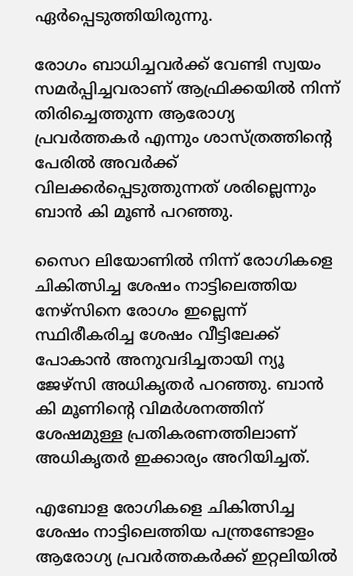ഏര്‍പ്പെടുത്തിയിരുന്നു.

രോഗം ബാധിച്ചവര്‍ക്ക് വേണ്ടി സ്വയം സമര്‍പ്പിച്ചവരാണ് ആഫ്രിക്കയില്‍ നിന്ന് തിരിച്ചെത്തുന്ന ആരോഗ്യ പ്രവര്‍ത്തകര്‍ എന്നും ശാസ്ത്രത്തിന്റെ പേരില്‍ അവര്‍ക്ക് വിലക്കര്‍പ്പെടുത്തുന്നത് ശരില്ലെന്നും ബാന്‍ കി മൂണ്‍ പറഞ്ഞു.

സൈറ ലിയോണില്‍ നിന്ന് രോഗികളെ ചികിത്സിച്ച ശേഷം നാട്ടിലെത്തിയ നേഴ്‌സിനെ രോഗം ഇല്ലെന്ന് സ്ഥിരീകരിച്ച ശേഷം വീട്ടിലേക്ക് പോകാന്‍ അനുവദിച്ചതായി ന്യൂ ജേഴ്‌സി അധികൃതര്‍ പറഞ്ഞു. ബാന്‍ കി മൂണിന്റെ വിമര്‍ശനത്തിന് ശേഷമുള്ള പ്രതികരണത്തിലാണ് അധികൃതര്‍ ഇക്കാര്യം അറിയിച്ചത്.

എബോള രോഗികളെ ചികിത്സിച്ച ശേഷം നാട്ടിലെത്തിയ പന്ത്രണ്ടോളം ആരോഗ്യ പ്രവര്‍ത്തകര്‍ക്ക് ഇറ്റലിയില്‍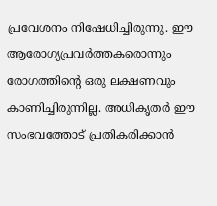പ്രവേശനം നിഷേധിച്ചിരുന്നു. ഈ ആരോഗ്യപ്രവര്‍ത്തകരൊന്നും രോഗത്തിന്റെ ഒരു ലക്ഷണവും കാണിച്ചിരുന്നില്ല. അധികൃതര്‍ ഈ സംഭവത്തോട് പ്രതികരിക്കാന്‍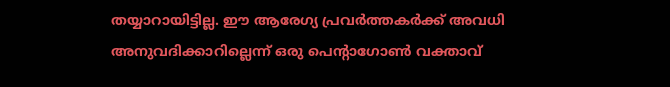തയ്യാറായിട്ടില്ല. ഈ ആരേഗ്യ പ്രവര്‍ത്തകര്‍ക്ക് അവധി അനുവദിക്കാറില്ലെന്ന് ഒരു പെന്റാഗോണ്‍ വക്താവ്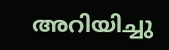അറിയിച്ചു